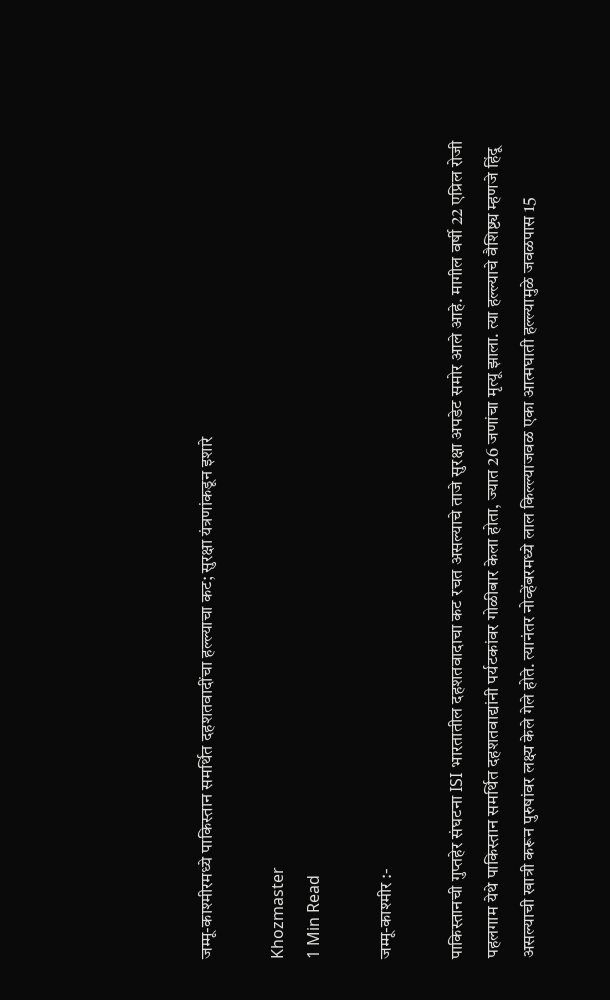जम्मू-काश्मीरमध्ये पाकिस्तान समर्थित दहशतवादींचा हल्ल्याचा कट; सुरक्षा यंत्रणांकडून इशारे

Khozmaster
1 Min Read

जम्मू-काश्मीर :-

पाकिस्तानची गुप्तहेर संघटना ISI भारतातील दहशतवादाचा कट रचत असल्याचे ताजे सुरक्षा अपडेट समोर आले आहे. मागील वर्षी 22 एप्रिल रोजी पहलगाम येथे पाकिस्तान समर्थित दहशतवाद्यांनी पर्यटकांवर गोळीबार केला होता, ज्यात 26 जणांचा मृत्यू झाला. त्या हल्ल्याचे वैशिष्ट्य म्हणजे हिंदू असल्याची खात्री करून पुरुषांवर लक्ष्य केले गेले होते. त्यानंतर नोव्हेंबरमध्ये लाल किल्ल्याजवळ एका आत्मघाती हल्ल्यामुळे जवळपास 15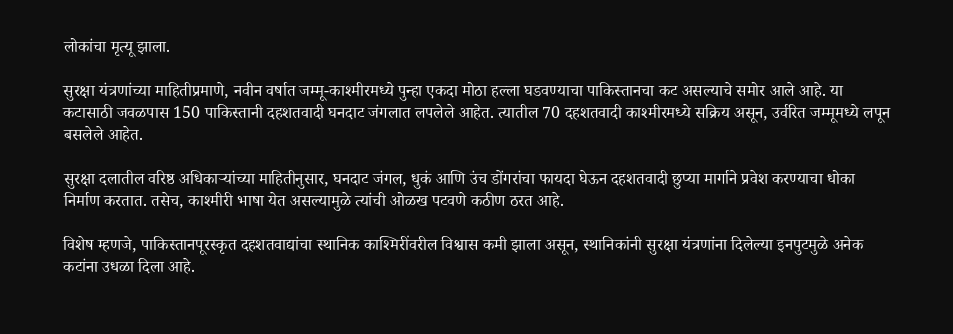लोकांचा मृत्यू झाला.

सुरक्षा यंत्रणांच्या माहितीप्रमाणे, नवीन वर्षात जम्मू-काश्मीरमध्ये पुन्हा एकदा मोठा हल्ला घडवण्याचा पाकिस्तानचा कट असल्याचे समोर आले आहे. या कटासाठी जवळपास 150 पाकिस्तानी दहशतवादी घनदाट जंगलात लपलेले आहेत. त्यातील 70 दहशतवादी काश्मीरमध्ये सक्रिय असून, उर्वरित जम्मूमध्ये लपून बसलेले आहेत.

सुरक्षा दलातील वरिष्ठ अधिकाऱ्यांच्या माहितीनुसार, घनदाट जंगल, धुकं आणि उंच डोंगरांचा फायदा घेऊन दहशतवादी छुप्या मार्गाने प्रवेश करण्याचा धोका निर्माण करतात. तसेच, काश्मीरी भाषा येत असल्यामुळे त्यांची ओळख पटवणे कठीण ठरत आहे.

विशेष म्हणजे, पाकिस्तानपूरस्कृत दहशतवाद्यांचा स्थानिक काश्मिरींवरील विश्वास कमी झाला असून, स्थानिकांनी सुरक्षा यंत्रणांना दिलेल्या इनपुटमुळे अनेक कटांना उधळा दिला आहे.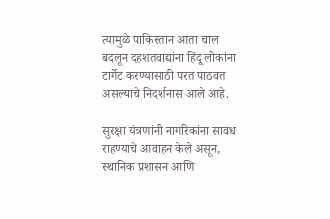त्यामुळे पाकिस्तान आता चाल बदलून दहशतवाद्यांना हिंदू लोकांना टार्गेट करण्यासाठी परत पाठवत असल्याचे निदर्शनास आले आहे.

सुरक्षा यंत्रणांनी नागरिकांना सावध राहण्याचे आवाहन केले असून, स्थानिक प्रशासन आणि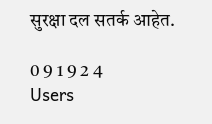सुरक्षा दल सतर्क आहेत.

0 9 1 9 2 4
Users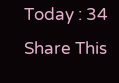Today : 34
Share This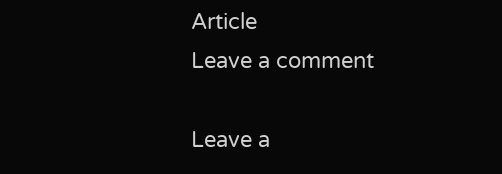Article
Leave a comment

Leave a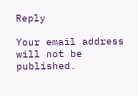Reply

Your email address will not be published.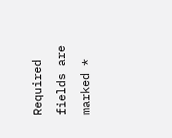Required fields are marked *